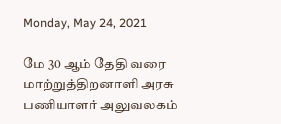Monday, May 24, 2021

மே 30 ஆம் தேதி வரை மாற்றுத்திறனாளி அரசு பணியாளர் அலுவலகம்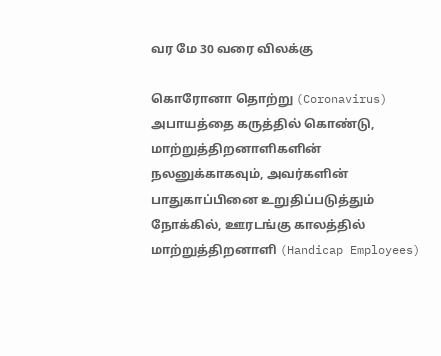வர மே 30 வரை விலக்கு

கொரோனா தொற்று (Coronavirus) அபாயத்தை கருத்தில் கொண்டு, மாற்றுத்திறனாளிகளின் நலனுக்காகவும், அவர்களின் பாதுகாப்பினை உறுதிப்படுத்தும் நோக்கில், ஊரடங்கு காலத்தில் மாற்றுத்திறனாளி (Handicap Employees)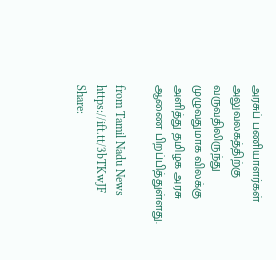அரசுப் பணியாளர்கள் அலுவலகத்திற்கு வருவதிலிருந்து முழுவதுமாக விலக்கு அளித்து தமிழக அரசு ஆணை பிறப்பித்துள்ளது.

from Tamil Nadu News https://ift.tt/3bTKwJF
Share: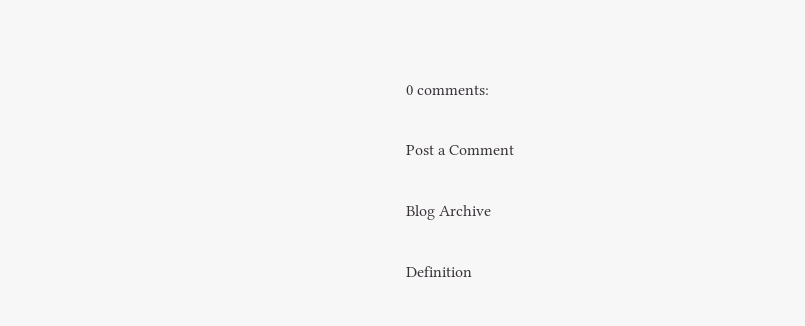0 comments:

Post a Comment

Blog Archive

Definition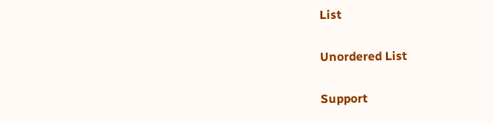List

Unordered List

Support